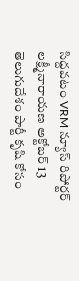సిద్దవటం VRM న్యూస్ రిపోర్టర్ లక్ష్మీనారాయణ అక్టోబర్ 13
తెలుగుదేశం పార్టీ కృషి కోసం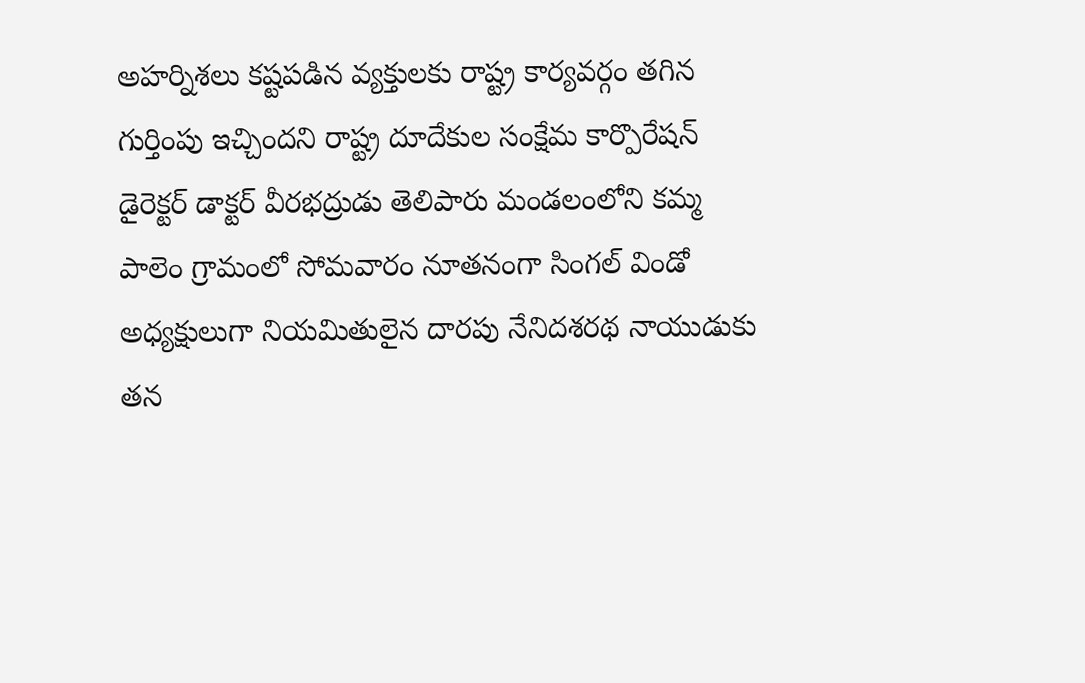అహర్నిశలు కష్టపడిన వ్యక్తులకు రాష్ట్ర కార్యవర్గం తగిన గుర్తింపు ఇచ్చిందని రాష్ట్ర దూదేకుల సంక్షేమ కార్పొరేషన్ డైరెక్టర్ డాక్టర్ వీరభద్రుడు తెలిపారు మండలంలోని కమ్మ పాలెం గ్రామంలో సోమవారం నూతనంగా సింగల్ విండో అధ్యక్షులుగా నియమితులైన దారపు నేనిదశరథ నాయుడుకు తన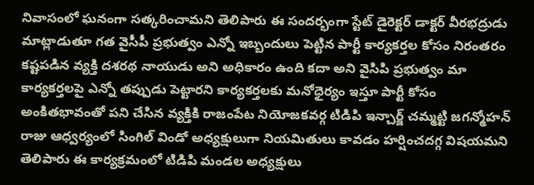నివాసంలో ఘనంగా సత్కరించామని తెలిపారు ఈ సందర్భంగా స్టేట్ డైరెక్టర్ డాక్టర్ వీరభద్రుడు మాట్లాడుతూ గత వైసీపీ ప్రభుత్వం ఎన్నో ఇబ్బందులు పెట్టిన పార్టీ కార్యకర్తల కోసం నిరంతరం కష్టపడిన వ్యక్తి దశరథ నాయుడు అని అధికారం ఉంది కదా అని వైసిపి ప్రభుత్వం మా కార్యకర్తలపై ఎన్నో తప్పుడు పెట్టారని కార్యకర్తలకు మనోధైర్యం ఇస్తూ పార్టీ కోసం అంకితభావంతో పని చేసిన వ్యక్తికి రాజంపేట నియోజకవర్గ టిడిపి ఇన్చార్జ్ చమ్మట్టి జగన్మోహన్ రాజు ఆధ్వర్యంలో సింగిల్ విండో అధ్యక్షులుగా నియమితులు కావడం హర్షించదగ్గ విషయమని తెలిపారు ఈ కార్యక్రమంలో టిడిపి మండల అధ్యక్షులు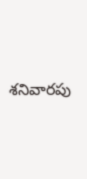శనివారపు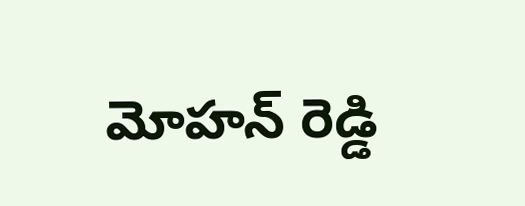మోహన్ రెడ్డి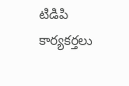టిడిపి కార్యకర్తలు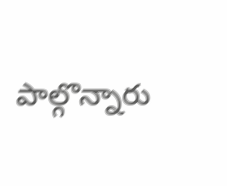పాల్గొన్నారు